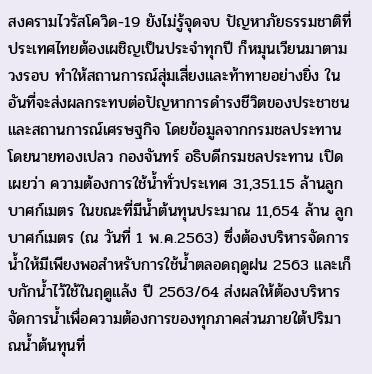สงครามไวรัสโควิด-19 ยังไม่รู้จุดจบ ปัญหาภัยธรรมชาติที่ประเทศไทยต้องเผชิญเป็นประจำทุกปี ก็หมุนเวียนมาตามวงรอบ ทำให้สถานการณ์สุ่มเสี่ยงและท้าทายอย่างยิ่ง ในอันที่จะส่งผลกระทบต่อปัญหาการดำรงชีวิตของประชาชน และสถานการณ์เศรษฐกิจ โดยข้อมูลจากกรมชลประทาน โดยนายทองเปลว กองจันทร์ อธิบดีกรมชลประทาน เปิดเผยว่า ความต้องการใช้น้ำทั่วประเทศ 31,351.15 ล้านลูกบาศก์เมตร ในขณะที่มีน้ำต้นทุนประมาณ 11,654 ล้าน ลูกบาศก์เมตร (ณ วันที่ 1 พ.ค.2563) ซึ่งต้องบริหารจัดการน้ำให้มีเพียงพอสำหรับการใช้น้ำตลอดฤดูฝน 2563 และเก็บกักน้ำไว้ใช้ในฤดูแล้ง ปี 2563/64 ส่งผลให้ต้องบริหารจัดการน้ำเพื่อความต้องการของทุกภาคส่วนภายใต้ปริมาณน้ำต้นทุนที่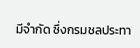มีจำกัด ซึ่งกรมชลประทา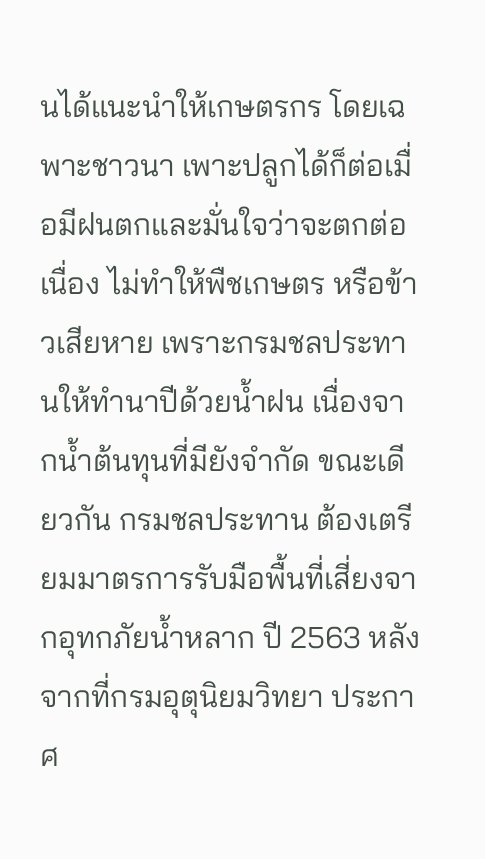นได้แนะนำให้เกษตรกร โดยเฉพาะชาวนา เพาะปลูกได้ก็ต่อเมื่อมีฝนตกและมั่นใจว่าจะตกต่อเนื่อง ไม่ทำให้พืชเกษตร หรือข้าวเสียหาย เพราะกรมชลประทานให้ทำนาปีด้วยน้ำฝน เนื่องจากน้ำต้นทุนที่มียังจำกัด ขณะเดียวกัน กรมชลประทาน ต้องเตรียมมาตรการรับมือพื้นที่เสี่ยงจากอุทกภัยน้ำหลาก ปี 2563 หลังจากที่กรมอุตุนิยมวิทยา ประกาศ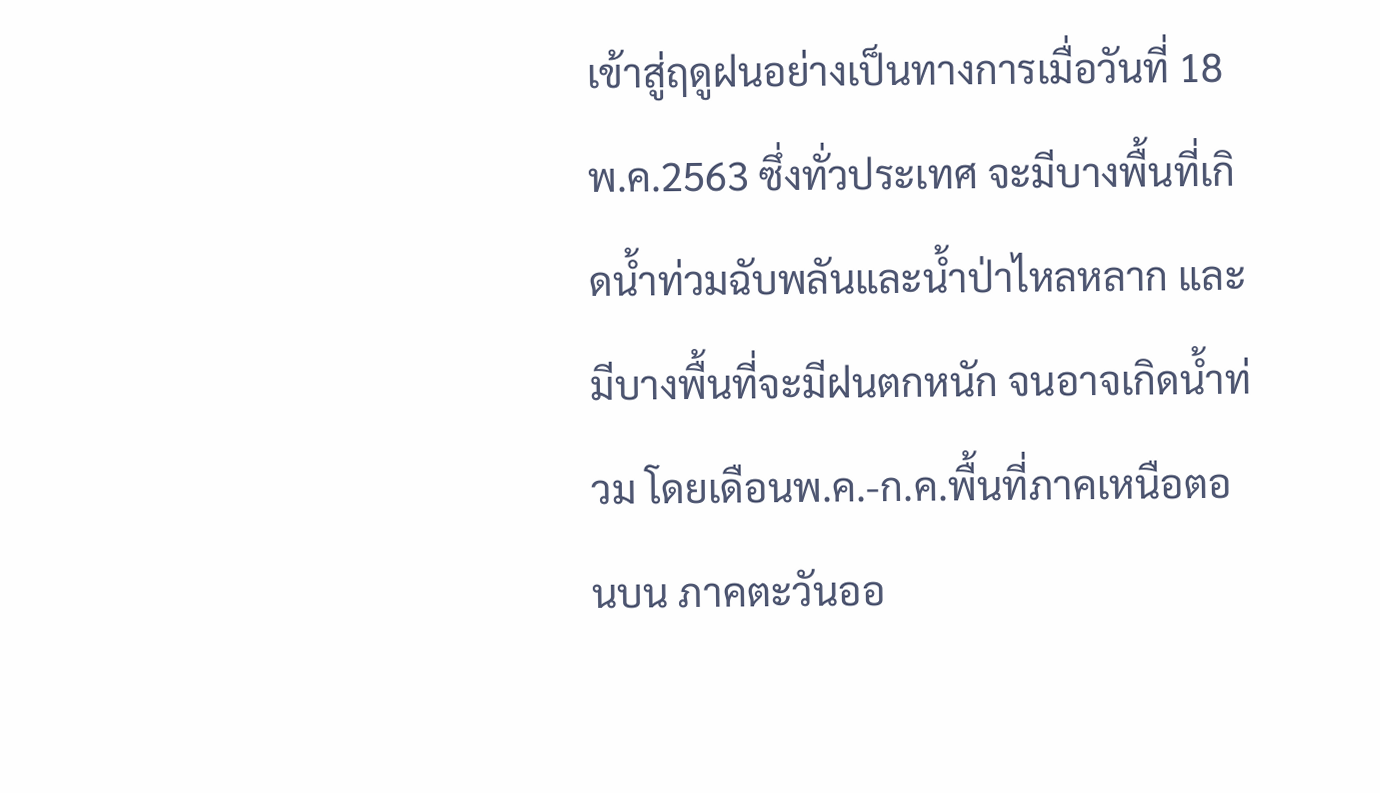เข้าสู่ฤดูฝนอย่างเป็นทางการเมื่อวันที่ 18 พ.ค.2563 ซึ่งทั่วประเทศ จะมีบางพื้นที่เกิดน้ำท่วมฉับพลันและน้ำป่าไหลหลาก และมีบางพื้นที่จะมีฝนตกหนัก จนอาจเกิดน้ำท่วม โดยเดือนพ.ค.-ก.ค.พื้นที่ภาคเหนือตอนบน ภาคตะวันออ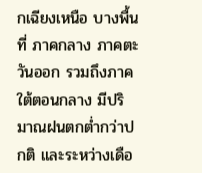กเฉียงเหนือ บางพื้นที่ ภาคกลาง ภาคตะวันออก รวมถึงภาคใต้ตอนกลาง มีปริมาณฝนตกต่ำกว่าปกติ และระหว่างเดือ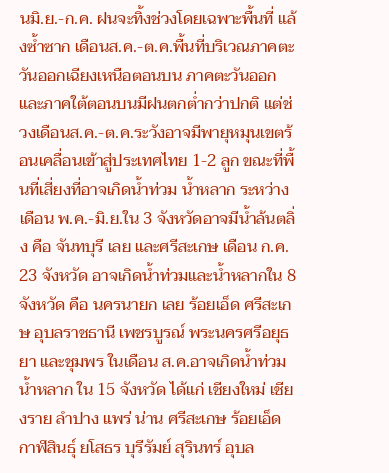นมิ.ย.-ก.ค. ฝนจะทิ้งช่วงโดยเฉพาะพื้นที่ แล้งซ้ำซาก เดือนส.ค.-ต.ค.พื้นที่บริเวณภาคตะวันออกเฉียงเหนือตอนบน ภาคตะวันออก และภาคใต้ตอนบนมีฝนตกต่ำกว่าปกติ แต่ช่วงเดือนส.ค.-ต.ค.ระวังอาจมีพายุหมุนเขตร้อนเคลื่อนเข้าสู่ประเทศไทย 1-2 ลูก ขณะที่พื้นที่เสี่ยงที่อาจเกิดน้ำท่วม น้ำหลาก ระหว่างเดือน พ.ค.-มิ.ย.ใน 3 จังหวัดอาจมีน้ำล้นตลิ่ง คือ จันทบุรี เลย และศรีสะเกษ เดือน ก.ค. 23 จังหวัด อาจเกิดน้ำท่วมและน้ำหลากใน 8 จังหวัด คือ นครนายก เลย ร้อยเอ็ด ศรีสะเกษ อุบลราชธานี เพชรบูรณ์ พระนครศรีอยุธยา และชุมพร ในเดือน ส.ค.อาจเกิดน้ำท่วม น้ำหลาก ใน 15 จังหวัด ได้แก่ เชียงใหม่ เชียงราย ลำปาง แพร่ น่าน ศรีสะเกษ ร้อยเอ็ด กาฬสินธุ์ ยโสธร บุรีรัมย์ สุรินทร์ อุบล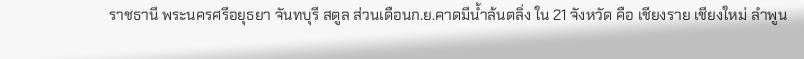ราชธานี พระนครศรีอยุธยา จันทบุรี สตูล ส่วนเดือนก.ย.คาดมีน้ำล้นตลิ่ง ใน 21 จังหวัด คือ เชียงราย เชียงใหม่ ลำพูน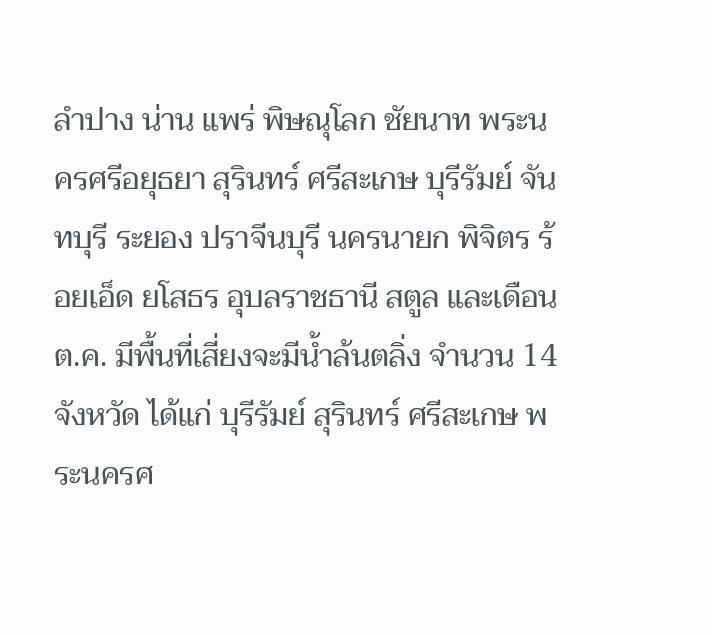ลำปาง น่าน แพร่ พิษณุโลก ชัยนาท พระนครศรีอยุธยา สุรินทร์ ศรีสะเกษ บุรีรัมย์ จันทบุรี ระยอง ปราจีนบุรี นครนายก พิจิตร ร้อยเอ็ด ยโสธร อุบลราชธานี สตูล และเดือนต.ค. มีพื้นที่เสี่ยงจะมีน้ำล้นตลิ่ง จำนวน 14 จังหวัด ได้แก่ บุรีรัมย์ สุรินทร์ ศรีสะเกษ พระนครศ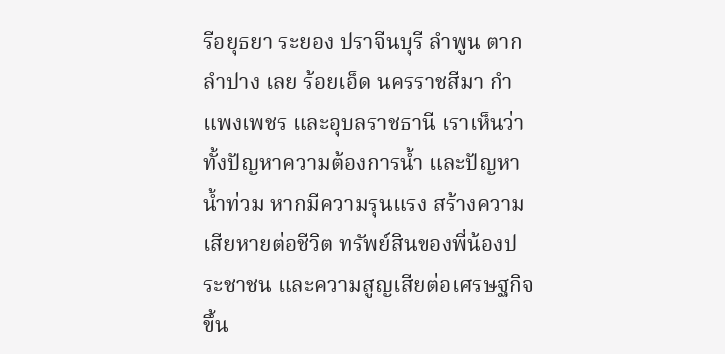รีอยุธยา ระยอง ปราจีนบุรี ลำพูน ตาก ลำปาง เลย ร้อยเอ็ด นครราชสีมา กำแพงเพชร และอุบลราชธานี เราเห็นว่า ทั้งปัญหาความต้องการน้ำ และปัญหาน้ำท่วม หากมีความรุนแรง สร้างความเสียหายต่อชีวิต ทรัพย์สินของพี่น้องประชาชน และความสูญเสียต่อเศรษฐกิจขึ้น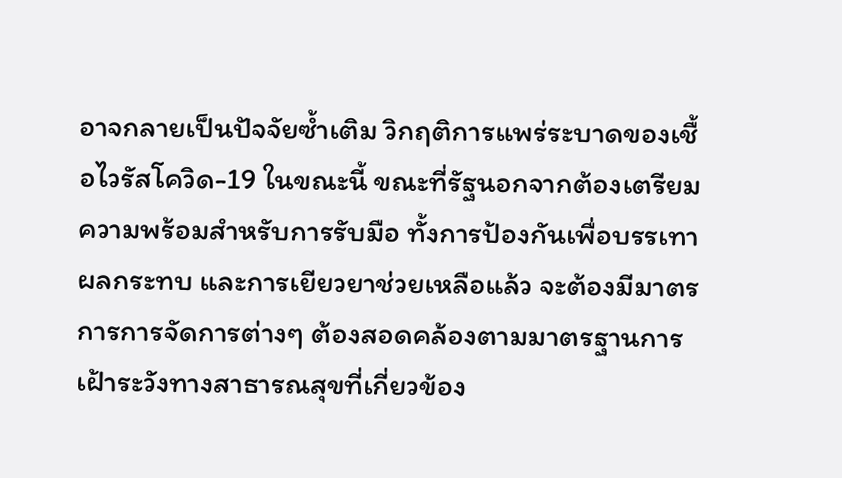อาจกลายเป็นปัจจัยซ้ำเติม วิกฤติการแพร่ระบาดของเชื้อไวรัสโควิด-19 ในขณะนี้ ขณะที่รัฐนอกจากต้องเตรียมความพร้อมสำหรับการรับมือ ทั้งการป้องกันเพื่อบรรเทาผลกระทบ และการเยียวยาช่วยเหลือแล้ว จะต้องมีมาตรการการจัดการต่างๆ ต้องสอดคล้องตามมาตรฐานการเฝ้าระวังทางสาธารณสุขที่เกี่ยวข้อง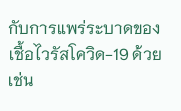กับการแพร่ระบาดของเชื้อไวรัสโควิด-19 ด้วย เช่น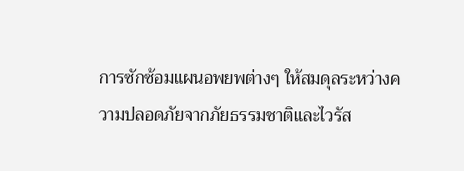การซักซ้อมแผนอพยพต่างๆ ให้สมดุลระหว่างความปลอดภัยจากภัยธรรมชาติและไวรัส